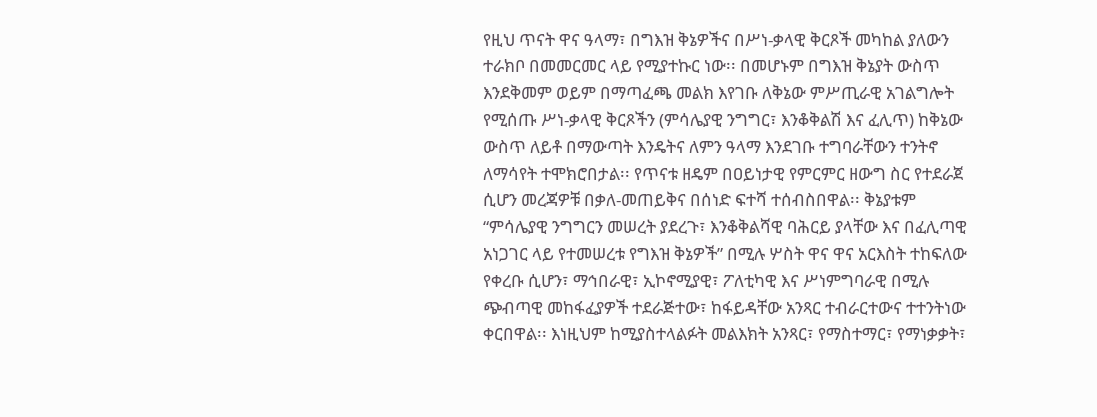የዚህ ጥናት ዋና ዓላማ፣ በግእዝ ቅኔዎችና በሥነ-ቃላዊ ቅርጾች መካከል ያለውን ተራክቦ በመመርመር ላይ የሚያተኩር ነው፡፡ በመሆኑም በግእዝ ቅኔያት ውስጥ እንደቅመም ወይም በማጣፈጫ መልክ እየገቡ ለቅኔው ምሥጢራዊ አገልግሎት የሚሰጡ ሥነ-ቃላዊ ቅርጾችን (ምሳሌያዊ ንግግር፣ እንቆቅልሽ እና ፈሊጥ) ከቅኔው ውስጥ ለይቶ በማውጣት እንዴትና ለምን ዓላማ እንደገቡ ተግባራቸውን ተንትኖ ለማሳየት ተሞክሮበታል፡፡ የጥናቱ ዘዴም በዐይነታዊ የምርምር ዘውግ ስር የተደራጀ ሲሆን መረጃዎቹ በቃለ-መጠይቅና በሰነድ ፍተሻ ተሰብስበዋል፡፡ ቅኔያቱም “ምሳሌያዊ ንግግርን መሠረት ያደረጉ፣ እንቆቅልሻዊ ባሕርይ ያላቸው እና በፈሊጣዊ አነጋገር ላይ የተመሠረቱ የግእዝ ቅኔዎች” በሚሉ ሦስት ዋና ዋና አርእስት ተከፍለው የቀረቡ ሲሆን፣ ማኅበራዊ፣ ኢኮኖሚያዊ፣ ፖለቲካዊ እና ሥነምግባራዊ በሚሉ ጭብጣዊ መከፋፈያዎች ተደራጅተው፣ ከፋይዳቸው አንጻር ተብራርተውና ተተንትነው ቀርበዋል፡፡ እነዚህም ከሚያስተላልፉት መልእክት አንጻር፣ የማስተማር፣ የማነቃቃት፣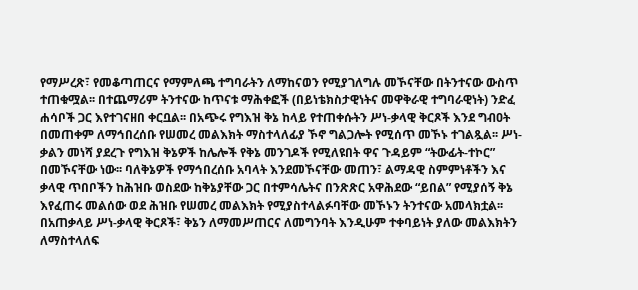የማሥረጽ፣ የመቆጣጠርና የማምለጫ ተግባራትን ለማከናወን የሚያገለግሉ መኾናቸው በትንተናው ውስጥ ተጠቁሟል፡፡ በተጨማሪም ትንተናው ከጥናቱ ማሕቀፎች (በይነቴክስታዊነትና መዋቅራዊ ተግባራዊነት) ንድፈ ሐሳቦች ጋር እየተገናዘበ ቀርቧል፡፡ በአጭሩ የግእዝ ቅኔ ከላይ የተጠቀሱትን ሥነ-ቃላዊ ቅርጾች እንደ ግብዐት በመጠቀም ለማኅበረሰቡ የሠመረ መልእክት ማስተላለፊያ ኾኖ ግልጋሎት የሚሰጥ መኾኑ ተገልጿል፡፡ ሥነ-ቃልን መነሻ ያደረጉ የግእዝ ቅኔዎች ከሌሎች የቅኔ መንገዶች የሚለዩበት ዋና ጉዳይም “ትውፊት-ተኮር” በመኾናቸው ነው፡፡ ባለቅኔዎች የማኅበረሰቡ አባላት እንደመኾናቸው መጠን፣ ልማዳዊ ስምምነቶችን እና ቃላዊ ጥበቦችን ከሕዝቡ ወስደው ከቅኔያቸው ጋር በተምሳሌትና በንጽጽር አዋሕደው “ይበል” የሚያሰኝ ቅኔ እየፈጠሩ መልሰው ወደ ሕዝቡ የሠመረ መልእክት የሚያስተላልፉባቸው መኾኑን ትንተናው አመላክቷል፡፡ በአጠቃላይ ሥነ-ቃላዊ ቅርጾች፣ ቅኔን ለማመሥጠርና ለመግንባት እንዲሁም ተቀባይነት ያለው መልእክትን ለማስተላለፍ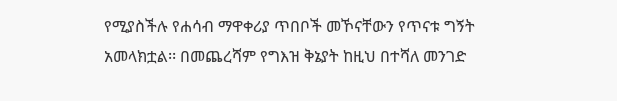የሚያስችሉ የሐሳብ ማዋቀሪያ ጥበቦች መኾናቸውን የጥናቱ ግኝት አመላክቷል፡፡ በመጨረሻም የግእዝ ቅኔያት ከዚህ በተሻለ መንገድ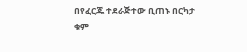በየፈርጁ ተደራጅተው ቢጠኑ በርካታ ቁም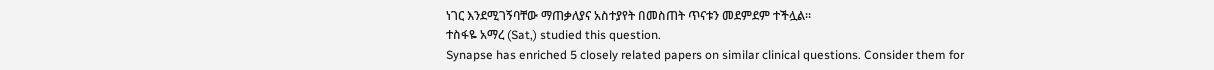ነገር እንደሚገኝባቸው ማጠቃለያና አስተያየት በመስጠት ጥናቱን መደምደም ተችሏል፡፡
ተስፋዬ አማረ (Sat,) studied this question.
Synapse has enriched 5 closely related papers on similar clinical questions. Consider them for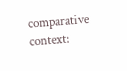comparative context: